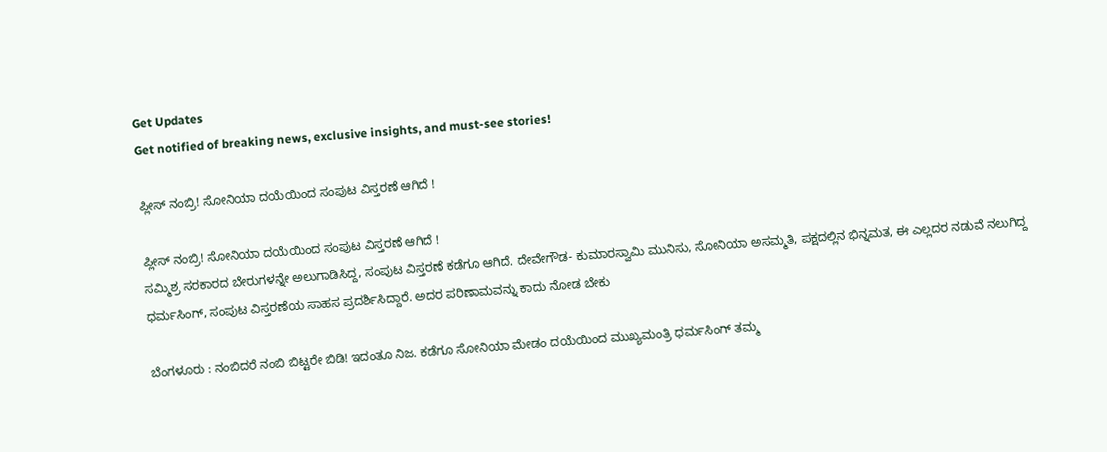Get Updates
Get notified of breaking news, exclusive insights, and must-see stories!

ಪ್ಲೀಸ್‌ ನಂಬ್ರಿ! ಸೋನಿಯಾ ದಯೆಯಿಂದ ಸಂಪುಟ ವಿಸ್ತರಣೆ ಆಗಿದೆ !

ಪ್ಲೀಸ್‌ ನಂಬ್ರಿ! ಸೋನಿಯಾ ದಯೆಯಿಂದ ಸಂಪುಟ ವಿಸ್ತರಣೆ ಆಗಿದೆ !
ಸಮ್ಮಿಶ್ರ ಸರಕಾರದ ಬೇರುಗಳನ್ನೇ ಅಲುಗಾಡಿಸಿದ್ದ, ಸಂಪುಟ ವಿಸ್ತರಣೆ ಕಡೆಗೂ ಆಗಿದೆ. ದೇವೇಗೌಡ- ಕುಮಾರಸ್ವಾಮಿ ಮುನಿಸು, ಸೋನಿಯಾ ಅಸಮ್ಮತಿ, ಪಕ್ಷದಲ್ಲಿನ ಭಿನ್ನಮತ, ಈ ಎಲ್ಲದರ ನಡುವೆ ನಲುಗಿದ್ದ ಧರ್ಮಸಿಂಗ್‌, ಸಂಪುಟ ವಿಸ್ತರಣೆಯ ಸಾಹಸ ಪ್ರದರ್ಶಿಸಿದ್ದಾರೆ. ಅದರ ಪರಿಣಾಮವನ್ನು ಕಾದು ನೋಡ ಬೇಕು

ಬೆಂಗಳೂರು : ನಂಬಿದರೆ ನಂಬಿ ಬಿಟ್ಟರೇ ಬಿಡಿ! ಇದಂತೂ ನಿಜ. ಕಡೆಗೂ ಸೋನಿಯಾ ಮೇಡಂ ದಯೆಯಿಂದ ಮುಖ್ಯಮಂತ್ರಿ ಧರ್ಮಸಿಂಗ್‌ ತಮ್ಮ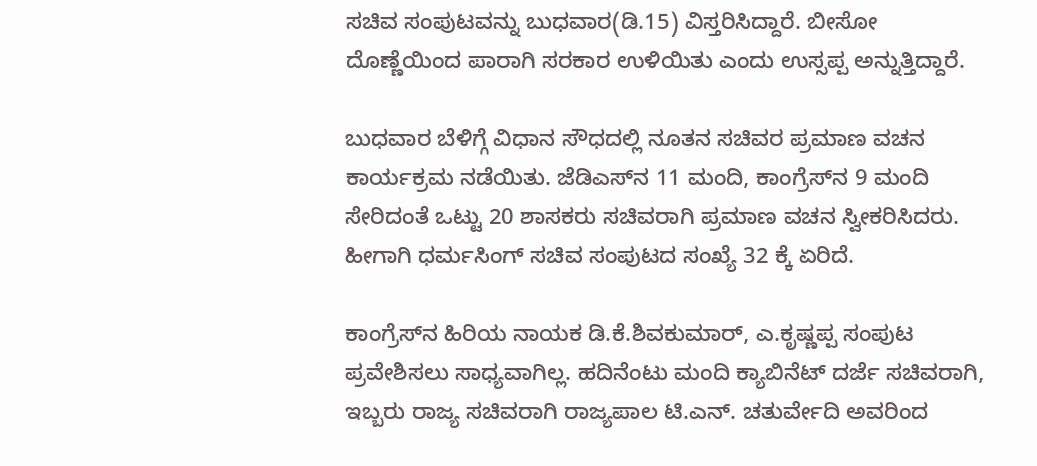ಸಚಿವ ಸಂಪುಟವನ್ನು ಬುಧವಾರ(ಡಿ.15) ವಿಸ್ತರಿಸಿದ್ದಾರೆ. ಬೀಸೋ ದೊಣ್ಣೆಯಿಂದ ಪಾರಾಗಿ ಸರಕಾರ ಉಳಿಯಿತು ಎಂದು ಉಸ್ಸಪ್ಪ ಅನ್ನುತ್ತಿದ್ದಾರೆ.

ಬುಧವಾರ ಬೆಳಿಗ್ಗೆ ವಿಧಾನ ಸೌಧದಲ್ಲಿ ನೂತನ ಸಚಿವರ ಪ್ರಮಾಣ ವಚನ ಕಾರ್ಯಕ್ರಮ ನಡೆಯಿತು. ಜೆಡಿಎಸ್‌ನ 11 ಮಂದಿ, ಕಾಂಗ್ರೆಸ್‌ನ 9 ಮಂದಿ ಸೇರಿದಂತೆ ಒಟ್ಟು 20 ಶಾಸಕರು ಸಚಿವರಾಗಿ ಪ್ರಮಾಣ ವಚನ ಸ್ವೀಕರಿಸಿದರು. ಹೀಗಾಗಿ ಧರ್ಮಸಿಂಗ್‌ ಸಚಿವ ಸಂಪುಟದ ಸಂಖ್ಯೆ 32 ಕ್ಕೆ ಏರಿದೆ.

ಕಾಂಗ್ರೆಸ್‌ನ ಹಿರಿಯ ನಾಯಕ ಡಿ.ಕೆ.ಶಿವಕುಮಾರ್‌, ಎ.ಕೃಷ್ಣಪ್ಪ ಸಂಪುಟ ಪ್ರವೇಶಿಸಲು ಸಾಧ್ಯವಾಗಿಲ್ಲ. ಹದಿನೆಂಟು ಮಂದಿ ಕ್ಯಾಬಿನೆಟ್‌ ದರ್ಜೆ ಸಚಿವರಾಗಿ, ಇಬ್ಬರು ರಾಜ್ಯ ಸಚಿವರಾಗಿ ರಾಜ್ಯಪಾಲ ಟಿ.ಎನ್‌. ಚತುರ್ವೇದಿ ಅವರಿಂದ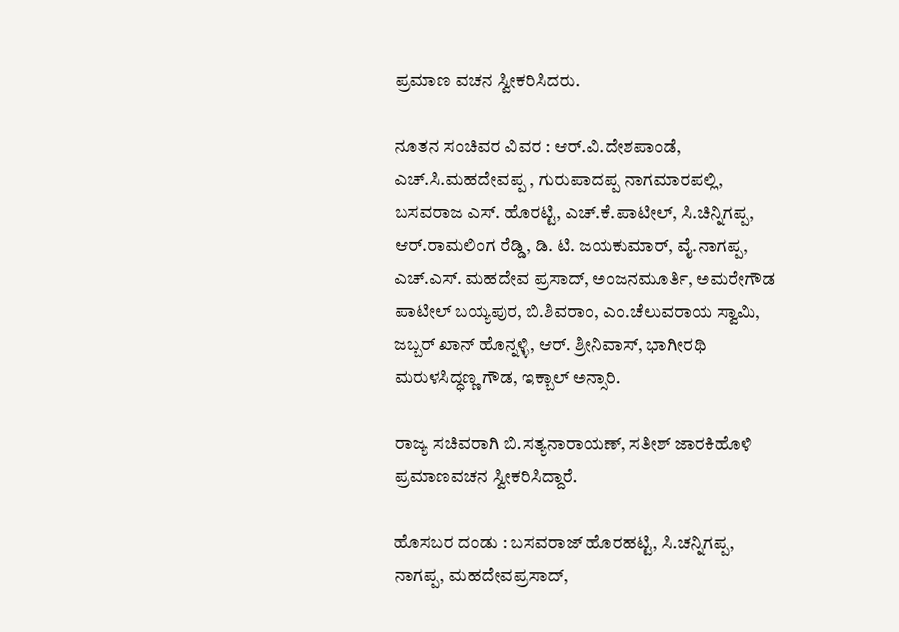ಪ್ರಮಾಣ ವಚನ ಸ್ವೀಕರಿಸಿದರು.

ನೂತನ ಸಂಚಿವರ ವಿವರ : ಆರ್‌.ವಿ.ದೇಶಪಾಂಡೆ, ಎಚ್‌.ಸಿ.ಮಹದೇವಪ್ಪ , ಗುರುಪಾದಪ್ಪ ನಾಗಮಾರಪಲ್ಲಿ, ಬಸವರಾಜ ಎಸ್‌. ಹೊರಟ್ಟಿ, ಎಚ್‌.ಕೆ.ಪಾಟೀಲ್‌, ಸಿ.ಚಿನ್ನಿಗಪ್ಪ, ಆರ್‌.ರಾಮಲಿಂಗ ರೆಡ್ಡಿ, ಡಿ. ಟಿ. ಜಯಕುಮಾರ್‌, ವೈ.ನಾಗಪ್ಪ, ಎಚ್‌.ಎಸ್‌. ಮಹದೇವ ಪ್ರಸಾದ್‌, ಅಂಜನಮೂರ್ತಿ, ಅಮರೇಗೌಡ ಪಾಟೀಲ್‌ ಬಯ್ಯಪುರ, ಬಿ.ಶಿವರಾಂ, ಎಂ.ಚೆಲುವರಾಯ ಸ್ವಾಮಿ, ಜಬ್ಬರ್‌ ಖಾನ್‌ ಹೊನ್ನಳ್ಳಿ, ಆರ್‌. ಶ್ರೀನಿವಾಸ್‌, ಭಾಗೀರಥಿ ಮರುಳಸಿದ್ಧಣ್ಣ ಗೌಡ, ಇಕ್ಬಾಲ್‌ ಅನ್ಸಾರಿ.

ರಾಜ್ಯ ಸಚಿವರಾಗಿ ಬಿ.ಸತ್ಯನಾರಾಯಣ್‌, ಸತೀಶ್‌ ಜಾರಕಿಹೊಳಿ ಪ್ರಮಾಣವಚನ ಸ್ವೀಕರಿಸಿದ್ದಾರೆ.

ಹೊಸಬರ ದಂಡು : ಬಸವರಾಜ್‌ ಹೊರಹಟ್ಟಿ, ಸಿ.ಚನ್ನಿಗಪ್ಪ, ನಾಗಪ್ಪ, ಮಹದೇವಪ್ರಸಾದ್‌,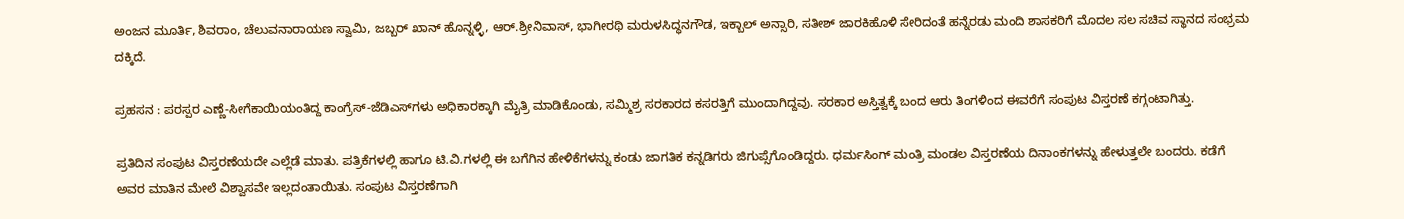ಅಂಜನ ಮೂರ್ತಿ, ಶಿವರಾಂ, ಚೆಲುವನಾರಾಯಣ ಸ್ವಾಮಿ, ಜಬ್ಬರ್‌ ಖಾನ್‌ ಹೊನ್ನಳ್ಳಿ, ಆರ್‌.ಶ್ರೀನಿವಾಸ್‌, ಭಾಗೀರಥಿ ಮರುಳಸಿದ್ಧನಗೌಡ, ಇಕ್ಬಾಲ್‌ ಅನ್ಸಾರಿ, ಸತೀಶ್‌ ಜಾರಕಿಹೊಳಿ ಸೇರಿದಂತೆ ಹನ್ನೆರಡು ಮಂದಿ ಶಾಸಕರಿಗೆ ಮೊದಲ ಸಲ ಸಚಿವ ಸ್ಥಾನದ ಸಂಭ್ರಮ ದಕ್ಕಿದೆ.

ಪ್ರಹಸನ : ಪರಸ್ಪರ ಎಣ್ಣೆ-ಸೀಗೆಕಾಯಿಯಂತಿದ್ದ ಕಾಂಗ್ರೆಸ್‌-ಜೆಡಿಎಸ್‌ಗಳು ಅಧಿಕಾರಕ್ಕಾಗಿ ಮೈತ್ರಿ ಮಾಡಿಕೊಂಡು, ಸಮ್ಮಿಶ್ರ ಸರಕಾರದ ಕಸರತ್ತಿಗೆ ಮುಂದಾಗಿದ್ದವು. ಸರಕಾರ ಅಸ್ತಿತ್ವಕ್ಕೆ ಬಂದ ಆರು ತಿಂಗಳಿಂದ ಈವರೆಗೆ ಸಂಪುಟ ವಿಸ್ತರಣೆ ಕಗ್ಗಂಟಾಗಿತ್ತು.

ಪ್ರತಿದಿನ ಸಂಪುಟ ವಿಸ್ತರಣೆಯದೇ ಎಲ್ಲೆಡೆ ಮಾತು. ಪತ್ರಿಕೆಗಳಲ್ಲಿ ಹಾಗೂ ಟಿ.ವಿ.ಗಳಲ್ಲಿ ಈ ಬಗೆಗಿನ ಹೇಳಿಕೆಗಳನ್ನು ಕಂಡು ಜಾಗತಿಕ ಕನ್ನಡಿಗರು ಜಿಗುಪ್ಸೆಗೊಂಡಿದ್ದರು. ಧರ್ಮಸಿಂಗ್‌ ಮಂತ್ರಿ ಮಂಡಲ ವಿಸ್ತರಣೆಯ ದಿನಾಂಕಗಳನ್ನು ಹೇಳುತ್ತಲೇ ಬಂದರು. ಕಡೆಗೆ ಅವರ ಮಾತಿನ ಮೇಲೆ ವಿಶ್ವಾಸವೇ ಇಲ್ಲದಂತಾಯಿತು. ಸಂಪುಟ ವಿಸ್ತರಣೆಗಾಗಿ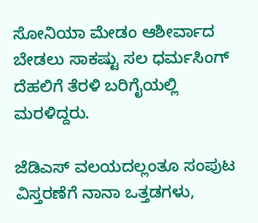ಸೋನಿಯಾ ಮೇಡಂ ಆಶೀರ್ವಾದ ಬೇಡಲು ಸಾಕಷ್ಟು ಸಲ ಧರ್ಮಸಿಂಗ್‌ ದೆಹಲಿಗೆ ತೆರಳಿ ಬರಿಗೈಯಲ್ಲಿ ಮರಳಿದ್ದರು.

ಜೆಡಿಎಸ್‌ ವಲಯದಲ್ಲಂತೂ ಸಂಪುಟ ವಿಸ್ತರಣೆಗೆ ನಾನಾ ಒತ್ತಡಗಳು,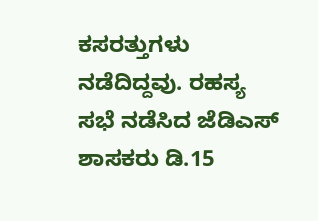ಕಸರತ್ತುಗಳು ನಡೆದಿದ್ದವು. ರಹಸ್ಯ ಸಭೆ ನಡೆಸಿದ ಜೆಡಿಎಸ್‌ ಶಾಸಕರು ಡಿ.15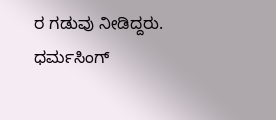ರ ಗಡುವು ನೀಡಿದ್ದರು. ಧರ್ಮಸಿಂಗ್‌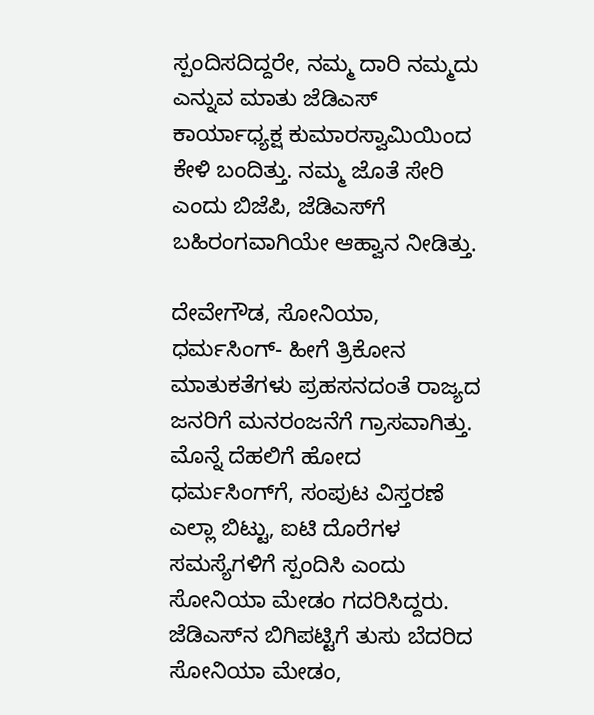ಸ್ಪಂದಿಸದಿದ್ದರೇ, ನಮ್ಮ ದಾರಿ ನಮ್ಮದು ಎನ್ನುವ ಮಾತು ಜೆಡಿಎಸ್‌ ಕಾರ್ಯಾಧ್ಯಕ್ಷ ಕುಮಾರಸ್ವಾಮಿಯಿಂದ ಕೇಳಿ ಬಂದಿತ್ತು. ನಮ್ಮ ಜೊತೆ ಸೇರಿ ಎಂದು ಬಿಜೆಪಿ, ಜೆಡಿಎಸ್‌ಗೆ ಬಹಿರಂಗವಾಗಿಯೇ ಆಹ್ವಾನ ನೀಡಿತ್ತು.

ದೇವೇಗೌಡ, ಸೋನಿಯಾ, ಧರ್ಮಸಿಂಗ್‌- ಹೀಗೆ ತ್ರಿಕೋನ ಮಾತುಕತೆಗಳು ಪ್ರಹಸನದಂತೆ ರಾಜ್ಯದ ಜನರಿಗೆ ಮನರಂಜನೆಗೆ ಗ್ರಾಸವಾಗಿತ್ತು. ಮೊನ್ನೆ ದೆಹಲಿಗೆ ಹೋದ ಧರ್ಮಸಿಂಗ್‌ಗೆ, ಸಂಪುಟ ವಿಸ್ತರಣೆ ಎಲ್ಲಾ ಬಿಟ್ಟು, ಐಟಿ ದೊರೆಗಳ ಸಮಸ್ಯೆಗಳಿಗೆ ಸ್ಪಂದಿಸಿ ಎಂದು ಸೋನಿಯಾ ಮೇಡಂ ಗದರಿಸಿದ್ದರು. ಜೆಡಿಎಸ್‌ನ ಬಿಗಿಪಟ್ಟಿಗೆ ತುಸು ಬೆದರಿದ ಸೋನಿಯಾ ಮೇಡಂ,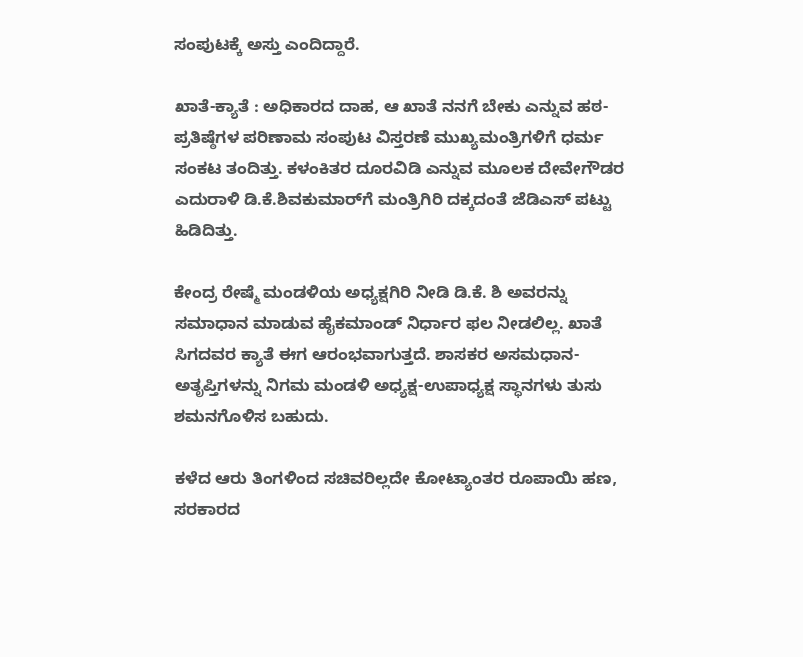ಸಂಪುಟಕ್ಕೆ ಅಸ್ತು ಎಂದಿದ್ದಾರೆ.

ಖಾತೆ-ಕ್ಯಾತೆ : ಅಧಿಕಾರದ ದಾಹ, ಆ ಖಾತೆ ನನಗೆ ಬೇಕು ಎನ್ನುವ ಹಠ-ಪ್ರತಿಷ್ಠೆಗಳ ಪರಿಣಾಮ ಸಂಪುಟ ವಿಸ್ತರಣೆ ಮುಖ್ಯಮಂತ್ರಿಗಳಿಗೆ ಧರ್ಮ ಸಂಕಟ ತಂದಿತ್ತು. ಕಳಂಕಿತರ ದೂರವಿಡಿ ಎನ್ನುವ ಮೂಲಕ ದೇವೇಗೌಡರ ಎದುರಾಳಿ ಡಿ.ಕೆ.ಶಿವಕುಮಾರ್‌ಗೆ ಮಂತ್ರಿಗಿರಿ ದಕ್ಕದಂತೆ ಜೆಡಿಎಸ್‌ ಪಟ್ಟು ಹಿಡಿದಿತ್ತು.

ಕೇಂದ್ರ ರೇಷ್ಮೆ ಮಂಡಳಿಯ ಅಧ್ಯಕ್ಷಗಿರಿ ನೀಡಿ ಡಿ.ಕೆ. ಶಿ ಅವರನ್ನು ಸಮಾಧಾನ ಮಾಡುವ ಹೈಕಮಾಂಡ್‌ ನಿರ್ಧಾರ ಫಲ ನೀಡಲಿಲ್ಲ. ಖಾತೆ ಸಿಗದವರ ಕ್ಯಾತೆ ಈಗ ಆರಂಭವಾಗುತ್ತದೆ. ಶಾಸಕರ ಅಸಮಧಾನ-ಅತೃಪ್ತಿಗಳನ್ನು ನಿಗಮ ಮಂಡಳಿ ಅಧ್ಯಕ್ಷ-ಉಪಾಧ್ಯಕ್ಷ ಸ್ಧಾನಗಳು ತುಸು ಶಮನಗೊಳಿಸ ಬಹುದು.

ಕಳೆದ ಆರು ತಿಂಗಳಿಂದ ಸಚಿವರಿಲ್ಲದೇ ಕೋಟ್ಯಾಂತರ ರೂಪಾಯಿ ಹಣ, ಸರಕಾರದ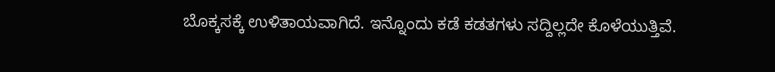ಬೊಕ್ಕಸಕ್ಕೆ ಉಳಿತಾಯವಾಗಿದೆ. ಇನ್ನೊಂದು ಕಡೆ ಕಡತಗಳು ಸದ್ದಿಲ್ಲದೇ ಕೊಳೆಯುತ್ತಿವೆ.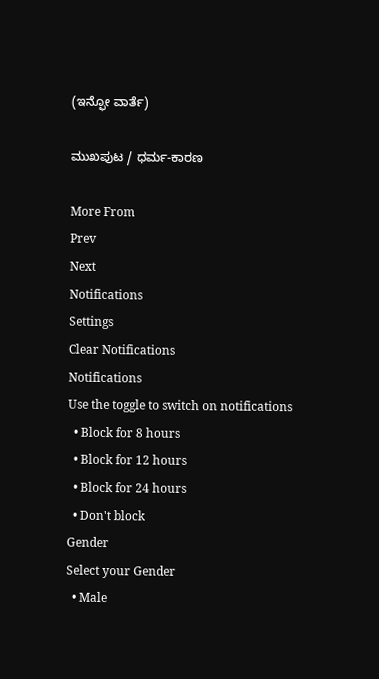(ಇನ್ಫೋ ವಾರ್ತೆ)

ಮುಖಪುಟ / ಧರ್ಮ-ಕಾರಣ

More From
Prev
Next
Notifications
Settings
Clear Notifications
Notifications
Use the toggle to switch on notifications
  • Block for 8 hours
  • Block for 12 hours
  • Block for 24 hours
  • Don't block
Gender
Select your Gender
  • Male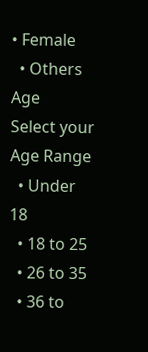• Female
  • Others
Age
Select your Age Range
  • Under 18
  • 18 to 25
  • 26 to 35
  • 36 to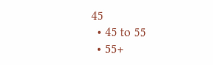45
  • 45 to 55
  • 55+